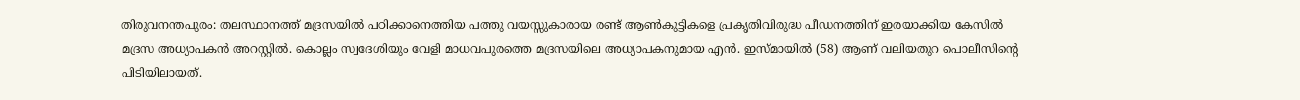തിരുവനന്തപുരം: തലസ്ഥാനത്ത് മദ്രസയിൽ പഠിക്കാനെത്തിയ പത്തു വയസ്സുകാരായ രണ്ട് ആൺകുട്ടികളെ പ്രകൃതിവിരുദ്ധ പീഡനത്തിന് ഇരയാക്കിയ കേസിൽ മദ്രസ അധ്യാപകൻ അറസ്റ്റിൽ. കൊല്ലം സ്വദേശിയും വേളി മാധവപുരത്തെ മദ്രസയിലെ അധ്യാപകനുമായ എൻ. ഇസ്മായിൽ (58) ആണ് വലിയതുറ പൊലീസിന്റെ പിടിയിലായത്.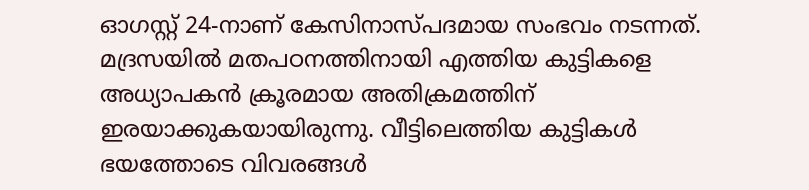ഓഗസ്റ്റ് 24-നാണ് കേസിനാസ്പദമായ സംഭവം നടന്നത്. മദ്രസയിൽ മതപഠനത്തിനായി എത്തിയ കുട്ടികളെ അധ്യാപകൻ ക്രൂരമായ അതിക്രമത്തിന് ഇരയാക്കുകയായിരുന്നു. വീട്ടിലെത്തിയ കുട്ടികൾ ഭയത്തോടെ വിവരങ്ങൾ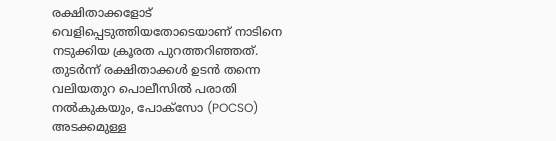രക്ഷിതാക്കളോട് വെളിപ്പെടുത്തിയതോടെയാണ് നാടിനെ നടുക്കിയ ക്രൂരത പുറത്തറിഞ്ഞത്. തുടർന്ന് രക്ഷിതാക്കൾ ഉടൻ തന്നെ വലിയതുറ പൊലീസിൽ പരാതി നൽകുകയും, പോക്സോ (POCSO) അടക്കമുള്ള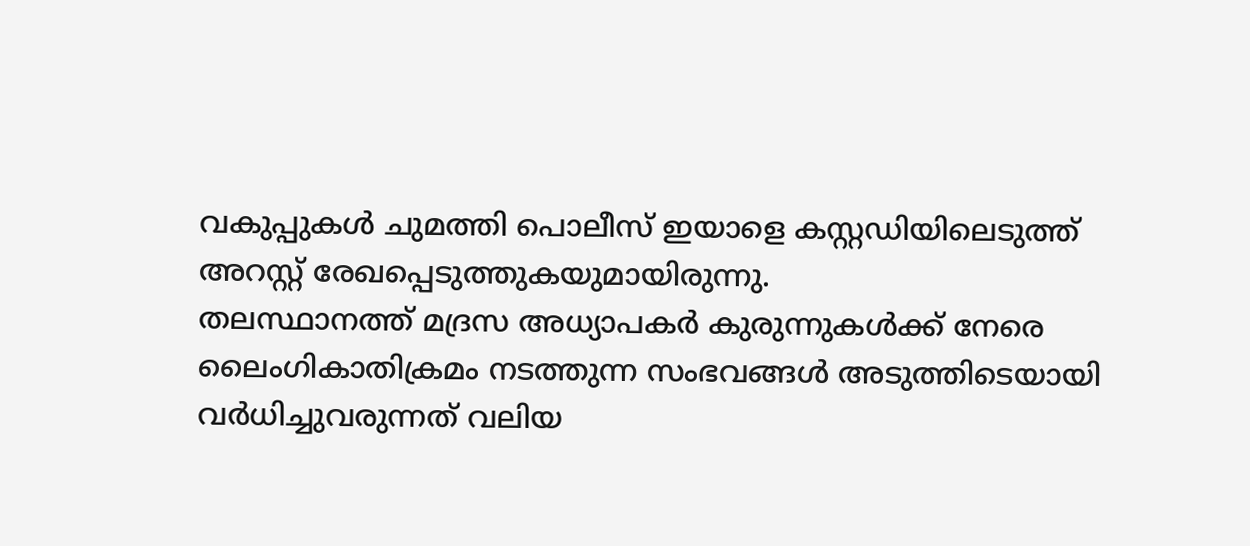വകുപ്പുകൾ ചുമത്തി പൊലീസ് ഇയാളെ കസ്റ്റഡിയിലെടുത്ത് അറസ്റ്റ് രേഖപ്പെടുത്തുകയുമായിരുന്നു.
തലസ്ഥാനത്ത് മദ്രസ അധ്യാപകർ കുരുന്നുകൾക്ക് നേരെ ലൈംഗികാതിക്രമം നടത്തുന്ന സംഭവങ്ങൾ അടുത്തിടെയായി വർധിച്ചുവരുന്നത് വലിയ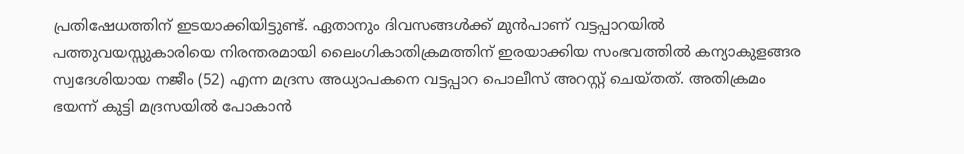പ്രതിഷേധത്തിന് ഇടയാക്കിയിട്ടുണ്ട്. ഏതാനും ദിവസങ്ങൾക്ക് മുൻപാണ് വട്ടപ്പാറയിൽ പത്തുവയസ്സുകാരിയെ നിരന്തരമായി ലൈംഗികാതിക്രമത്തിന് ഇരയാക്കിയ സംഭവത്തിൽ കന്യാകുളങ്ങര സ്വദേശിയായ നജീം (52) എന്ന മദ്രസ അധ്യാപകനെ വട്ടപ്പാറ പൊലീസ് അറസ്റ്റ് ചെയ്തത്. അതിക്രമം ഭയന്ന് കുട്ടി മദ്രസയിൽ പോകാൻ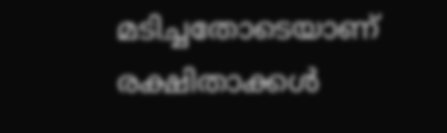മടിച്ചതോടെയാണ് രക്ഷിതാക്കൾ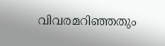വിവരമറിഞ്ഞതും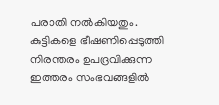പരാതി നൽകിയതും. കുട്ടികളെ ഭീഷണിപ്പെടുത്തി നിരന്തരം ഉപദ്രവിക്കുന്ന ഇത്തരം സംഭവങ്ങളിൽ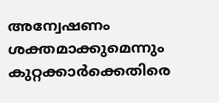അന്വേഷണം ശക്തമാക്കുമെന്നും കുറ്റക്കാർക്കെതിരെ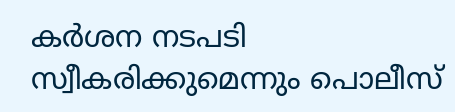കർശന നടപടി സ്വീകരിക്കുമെന്നും പൊലീസ്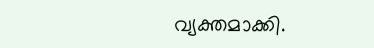വ്യക്തമാക്കി.